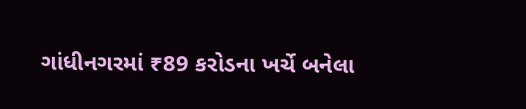ગાંધીનગરમાં ₹89 કરોડના ખર્ચે બનેલા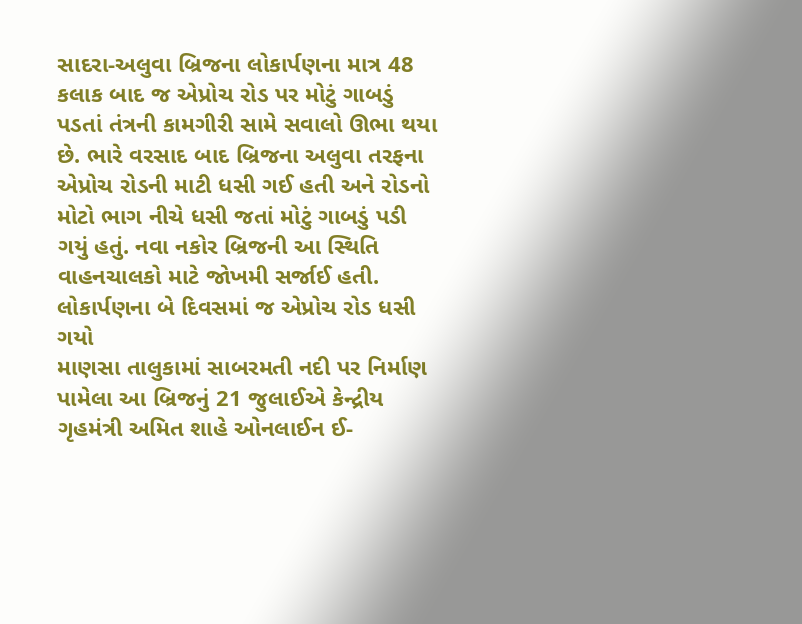સાદરા-અલુવા બ્રિજના લોકાર્પણના માત્ર 48 કલાક બાદ જ એપ્રોચ રોડ પર મોટું ગાબડું પડતાં તંત્રની કામગીરી સામે સવાલો ઊભા થયા છે. ભારે વરસાદ બાદ બ્રિજના અલુવા તરફના એપ્રોચ રોડની માટી ધસી ગઈ હતી અને રોડનો મોટો ભાગ નીચે ધસી જતાં મોટું ગાબડું પડી ગયું હતું. નવા નકોર બ્રિજની આ સ્થિતિ વાહનચાલકો માટે જોખમી સર્જાઈ હતી.
લોકાર્પણના બે દિવસમાં જ એપ્રોચ રોડ ધસી ગયો
માણસા તાલુકામાં સાબરમતી નદી પર નિર્માણ પામેલા આ બ્રિજનું 21 જુલાઈએ કેન્દ્રીય ગૃહમંત્રી અમિત શાહે ઓનલાઈન ઈ-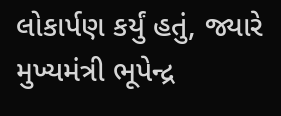લોકાર્પણ કર્યું હતું, જ્યારે મુખ્યમંત્રી ભૂપેન્દ્ર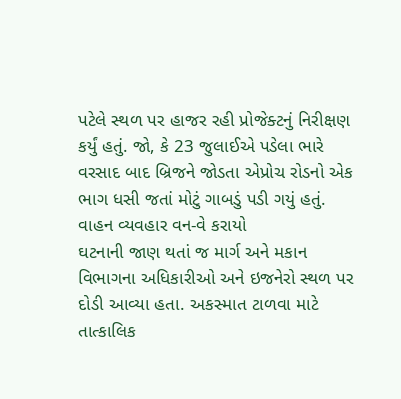પટેલે સ્થળ પર હાજર રહી પ્રોજેક્ટનું નિરીક્ષણ કર્યું હતું. જો, કે 23 જુલાઈએ પડેલા ભારે વરસાદ બાદ બ્રિજને જોડતા એપ્રોચ રોડનો એક ભાગ ધસી જતાં મોટું ગાબડું પડી ગયું હતું.
વાહન વ્યવહાર વન-વે કરાયો
ઘટનાની જાણ થતાં જ માર્ગ અને મકાન વિભાગના અધિકારીઓ અને ઇજનેરો સ્થળ પર દોડી આવ્યા હતા. અકસ્માત ટાળવા માટે તાત્કાલિક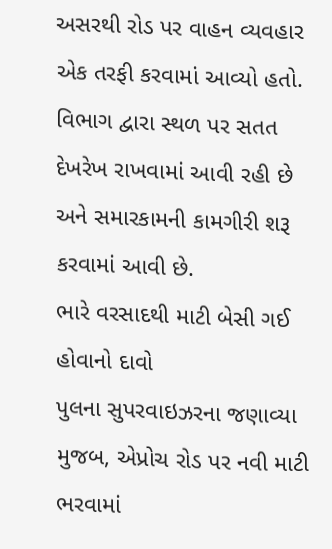અસરથી રોડ પર વાહન વ્યવહાર એક તરફી કરવામાં આવ્યો હતો. વિભાગ દ્વારા સ્થળ પર સતત દેખરેખ રાખવામાં આવી રહી છે અને સમારકામની કામગીરી શરૂ કરવામાં આવી છે.
ભારે વરસાદથી માટી બેસી ગઈ હોવાનો દાવો
પુલના સુપરવાઇઝરના જણાવ્યા મુજબ, એપ્રોચ રોડ પર નવી માટી ભરવામાં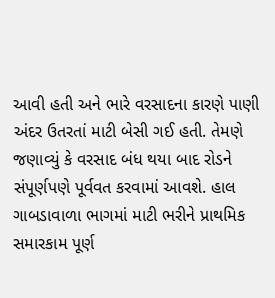આવી હતી અને ભારે વરસાદના કારણે પાણી અંદર ઉતરતાં માટી બેસી ગઈ હતી. તેમણે જણાવ્યું કે વરસાદ બંધ થયા બાદ રોડને સંપૂર્ણપણે પૂર્વવત કરવામાં આવશે. હાલ ગાબડાવાળા ભાગમાં માટી ભરીને પ્રાથમિક સમારકામ પૂર્ણ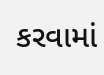કરવામાં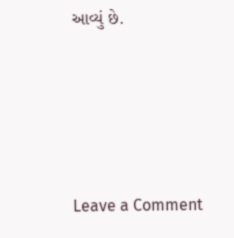આવ્યું છે.




Leave a Comment